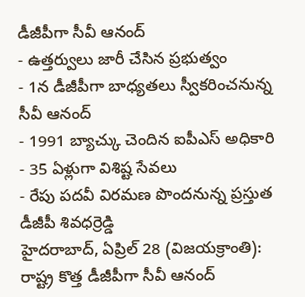డీజీపీగా సీవీ ఆనంద్
- ఉత్తర్వులు జారీ చేసిన ప్రభుత్వం
- 1న డీజీపీగా బాధ్యతలు స్వీకరించనున్న సీవీ ఆనంద్
- 1991 బ్యాచ్కు చెందిన ఐపీఎస్ అధికారి
- 35 ఏళ్లుగా విశిష్ట సేవలు
- రేపు పదవీ విరమణ పొందనున్న ప్రస్తుత డీజీపీ శివధర్రెడ్డి
హైదరాబాద్, ఏప్రిల్ 28 (విజయక్రాంతి): రాష్ట్ర కొత్త డీజీపీగా సీవీ ఆనంద్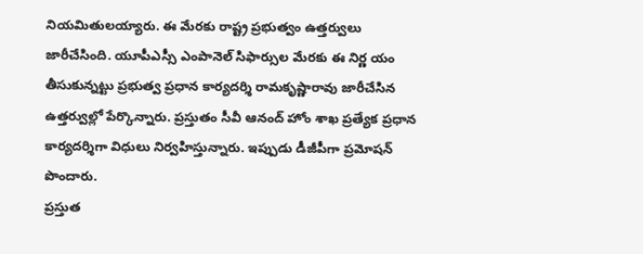నియమితులయ్యారు. ఈ మేరకు రాష్ట్ర ప్రభుత్వం ఉత్తర్వులు జారీచేసింది. యూపీఎస్సీ ఎంపానెల్ సిఫార్సుల మేరకు ఈ నిర్ణ యం తీసుకున్నట్టు ప్రభుత్వ ప్రధాన కార్యదర్శి రామకృష్ణారావు జారీచేసిన ఉత్తర్వుల్లో పేర్కొన్నారు. ప్రస్తుతం సీవీ ఆనంద్ హోం శాఖ ప్రత్యేక ప్రధాన కార్యదర్శిగా విధులు నిర్వహిస్తున్నారు. ఇప్పుడు డీజీపీగా ప్రమోషన్ పొందారు.
ప్రస్తుత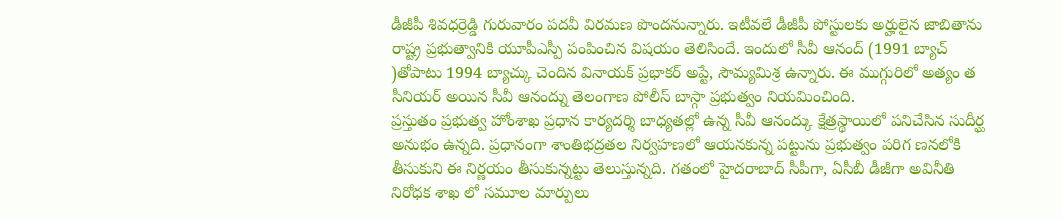డీజీపీ శివధర్రెడ్డి గురువారం పదవీ విరమణ పొందనున్నారు. ఇటీవలే డీజీపీ పోస్టులకు అర్హులైన జాబితాను రాష్ట్ర ప్రభుత్వానికి యూపీఎస్పీ పంపించిన విషయం తెలిసిందే. ఇందులో సీవీ ఆనంద్ (1991 బ్యాచ్ )తోపాటు 1994 బ్యాచ్కు చెందిన వినాయక్ ప్రభాకర్ అప్టే, సౌమ్యమిశ్ర ఉన్నారు. ఈ ముగ్గురిలో అత్యం త సీనియర్ అయిన సీవీ ఆనంద్ను తెలంగాణ పోలీస్ బాస్గా ప్రభుత్వం నియమించింది.
ప్రస్తుతం ప్రభుత్వ హోంశాఖ ప్రధాన కార్యదర్శి బాధ్యతల్లో ఉన్న సీవీ ఆనంద్కు క్షేత్రస్థాయిలో పనిచేసిన సుదీర్ఘ అనుభం ఉన్నది. ప్రధానంగా శాంతిభద్రతల నిర్వహణలో ఆయనకున్న పట్టును ప్రభుత్వం పరిగ ణనలోకి తీసుకుని ఈ నిర్ణయం తీసుకున్నట్టు తెలుస్తున్నది. గతంలో హైదరాబాద్ సీపీగా, ఏసీబీ డీజీగా అవినీతి నిరోధక శాఖ లో సమూల మార్పులు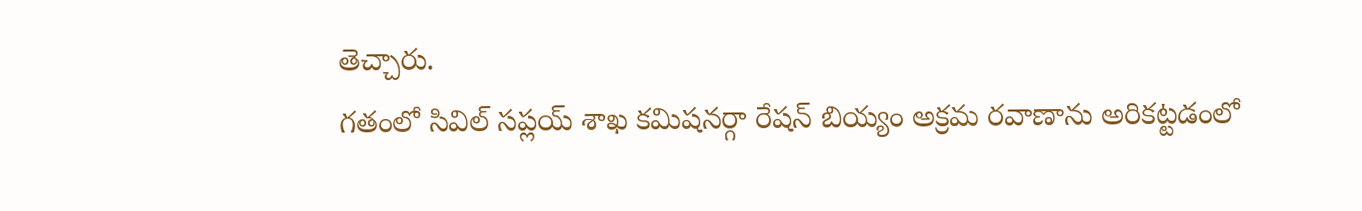తెచ్చారు.
గతంలో సివిల్ సప్లయ్ శాఖ కమిషనర్గా రేషన్ బియ్యం అక్రమ రవాణాను అరికట్టడంలో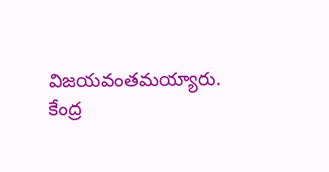విజయవంతమయ్యారు. కేంద్ర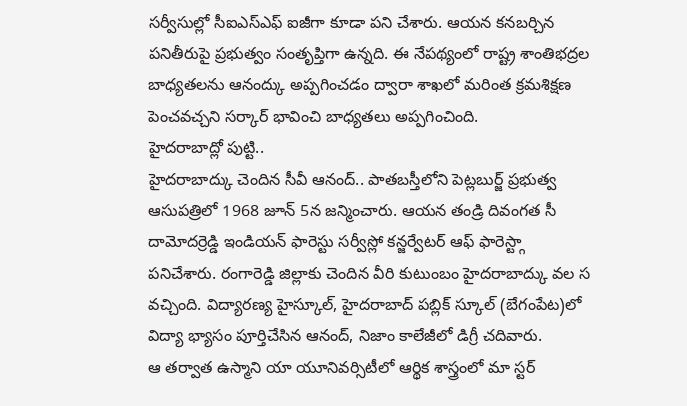సర్వీసుల్లో సీఐఎస్ఎఫ్ ఐజీగా కూడా పని చేశారు. ఆయన కనబర్చిన పనితీరుపై ప్రభుత్వం సంతృప్తిగా ఉన్నది. ఈ నేపథ్యంలో రాష్ట్ర శాంతిభద్రల బాధ్యతలను ఆనంద్కు అప్పగించడం ద్వారా శాఖలో మరింత క్రమశిక్షణ పెంచవచ్చని సర్కార్ భావించి బాధ్యతలు అప్పగించింది.
హైదరాబాద్లో పుట్టి..
హైదరాబాద్కు చెందిన సీవీ ఆనంద్.. పాతబస్తీలోని పెట్లబుర్జ్ ప్రభుత్వ ఆసుపత్రిలో 1968 జూన్ 5న జన్మించారు. ఆయన తండ్రి దివంగత సీ దామోదర్రెడ్డి ఇండియన్ ఫారెస్టు సర్వీస్లో కన్జర్వేటర్ ఆఫ్ ఫారెస్ట్గా పనిచేశారు. రంగారెడ్డి జిల్లాకు చెందిన వీరి కుటుంబం హైదరాబాద్కు వల స వచ్చింది. విద్యారణ్య హైస్కూల్, హైదరాబాద్ పబ్లిక్ స్కూల్ (బేగంపేట)లో విద్యా భ్యాసం పూర్తిచేసిన ఆనంద్, నిజాం కాలేజీలో డిగ్రీ చదివారు.
ఆ తర్వాత ఉస్మాని యా యూనివర్సిటీలో ఆర్థిక శాస్త్రంలో మా స్టర్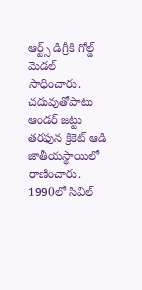ఆర్ట్స్ డిగ్రీకి గోల్డ్ మెడల్ సాధించారు. చదువుతోపాటు ఆండర్ జట్టు తరఫున క్రికెట్ ఆడి జాతీయస్థాయిలో రాణించారు. 1990లో సివిల్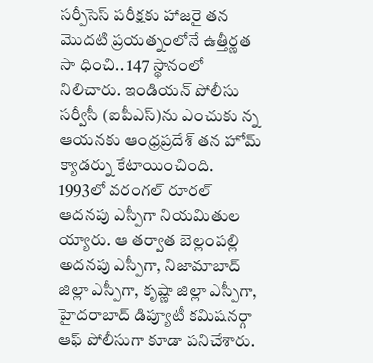సర్పీసెస్ పరీక్షకు హాజరై తన మొదటి ప్రయత్నంలోనే ఉత్తీర్ణత సా ధించి.. 147 స్థానంలో నిలిచారు. ఇండియన్ పోలీసు సర్వీసీ (ఐపీఎస్)ను ఎంచుకు న్న ఆయనకు ఆంధ్రప్రదేశ్ తన హోమ్ క్యాడర్ను కేటాయించింది.
1993లో వరంగల్ రూరల్ ఆదనపు ఎస్పీగా నియమితుల య్యారు. ఆ తర్వాత బెల్లంపల్లి అదనపు ఎస్పీగా, నిజామాబాద్ జిల్లా ఎస్పీగా, కృష్ణా జిల్లా ఎస్పీగా, హైదరాబాద్ డిప్యూటీ కమిషనర్గా ఆఫ్ పోలీసుగా కూడా పనిచేశారు.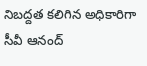నిబద్దత కలిగిన అధికారిగా సీవీ ఆనంద్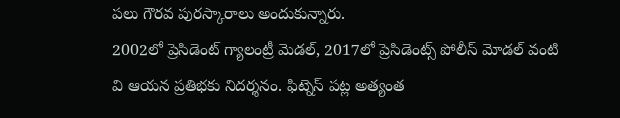పలు గౌరవ పురస్కారాలు అందుకున్నారు.
2002లో ప్రెసిడెంట్ గ్యాలంట్రీ మెడల్, 2017లో ప్రెసిడెంట్స్ పోలీస్ మోడల్ వంటి వి ఆయన ప్రతిభకు నిదర్శనం. ఫిట్నెస్ పట్ల అత్యంత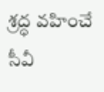శ్రద్ధ వహించే సీవీ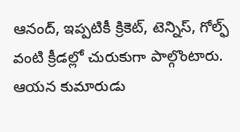ఆనంద్, ఇప్పటికీ క్రికెట్, టెన్నిస్, గోల్ఫ్ వంటి క్రీడల్లో చురుకుగా పాల్గొంటారు. ఆయన కుమారుడు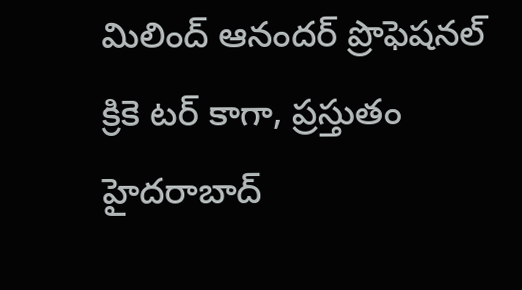మిలింద్ ఆనందర్ ప్రొఫెషనల్ క్రికె టర్ కాగా, ప్రస్తుతం హైదరాబాద్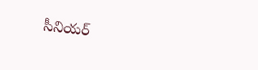సీనియర్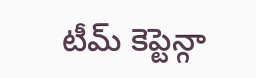టీమ్ కెప్టెన్గా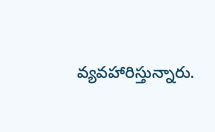వ్యవహారిస్తున్నారు.